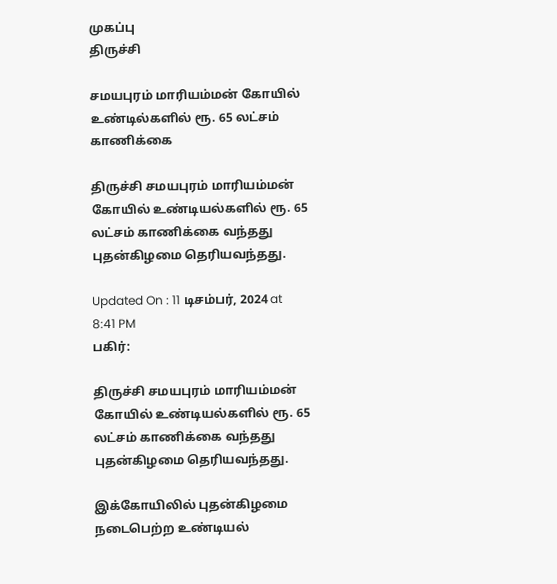முகப்பு
திருச்சி

சமயபுரம் மாரியம்மன் கோயில் உண்டில்களில் ரூ. 65 லட்சம் காணிக்கை

திருச்சி சமயபுரம் மாரியம்மன் கோயில் உண்டியல்களில் ரூ. 65 லட்சம் காணிக்கை வந்தது புதன்கிழமை தெரியவந்தது.

Updated On : 11 டிசம்பர், 2024 at 8:41 PM
பகிர்:

திருச்சி சமயபுரம் மாரியம்மன் கோயில் உண்டியல்களில் ரூ. 65 லட்சம் காணிக்கை வந்தது புதன்கிழமை தெரியவந்தது.

இக்கோயிலில் புதன்கிழமை நடைபெற்ற உண்டியல்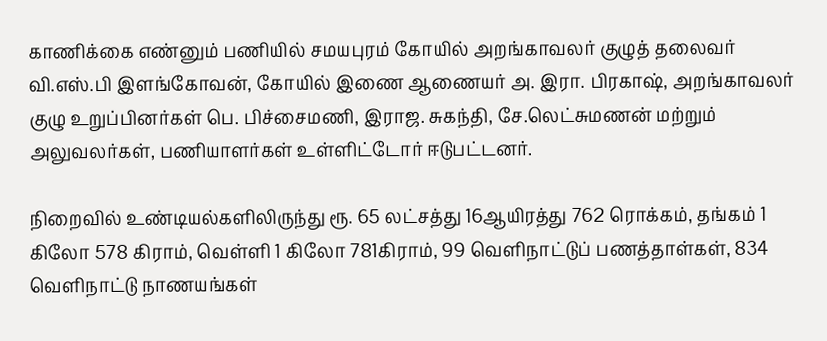காணிக்கை எண்னும் பணியில் சமயபுரம் கோயில் அறங்காவலர் குழுத் தலைவர் வி.எஸ்.பி இளங்கோவன், கோயில் இணை ஆணையர் அ. இரா. பிரகாஷ், அறங்காவலர் குழு உறுப்பினர்கள் பெ. பிச்சைமணி, இராஜ. சுகந்தி, சே.லெட்சுமணன் மற்றும் அலுவலர்கள், பணியாளர்கள் உள்ளிட்டோர் ஈடுபட்டனர்.

நிறைவில் உண்டியல்களிலிருந்து ரூ. 65 லட்சத்து 16ஆயிரத்து 762 ரொக்கம், தங்கம் 1 கிலோ 578 கிராம், வெள்ளி 1 கிலோ 781கிராம், 99 வெளிநாட்டுப் பணத்தாள்கள், 834 வெளிநாட்டு நாணயங்கள்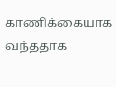காணிக்கையாக வந்ததாக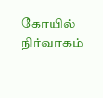கோயில் நிர்வாகம்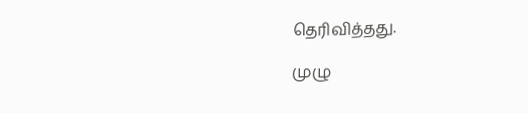தெரிவித்தது.

முழு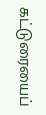கட்டுரையைப்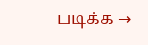படிக்க →